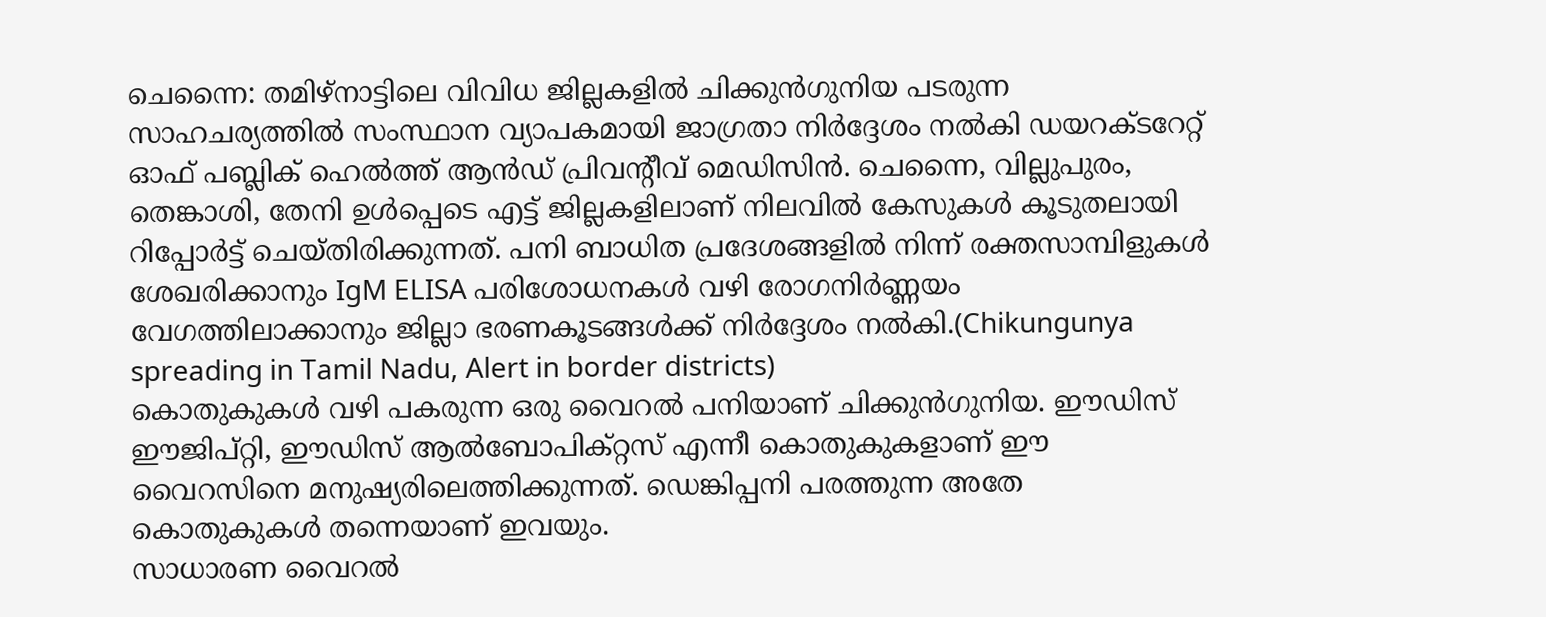ചെന്നൈ: തമിഴ്നാട്ടിലെ വിവിധ ജില്ലകളിൽ ചിക്കുൻഗുനിയ പടരുന്ന സാഹചര്യത്തിൽ സംസ്ഥാന വ്യാപകമായി ജാഗ്രതാ നിർദ്ദേശം നൽകി ഡയറക്ടറേറ്റ് ഓഫ് പബ്ലിക് ഹെൽത്ത് ആൻഡ് പ്രിവന്റീവ് മെഡിസിൻ. ചെന്നൈ, വില്ലുപുരം, തെങ്കാശി, തേനി ഉൾപ്പെടെ എട്ട് ജില്ലകളിലാണ് നിലവിൽ കേസുകൾ കൂടുതലായി റിപ്പോർട്ട് ചെയ്തിരിക്കുന്നത്. പനി ബാധിത പ്രദേശങ്ങളിൽ നിന്ന് രക്തസാമ്പിളുകൾ ശേഖരിക്കാനും IgM ELISA പരിശോധനകൾ വഴി രോഗനിർണ്ണയം വേഗത്തിലാക്കാനും ജില്ലാ ഭരണകൂടങ്ങൾക്ക് നിർദ്ദേശം നൽകി.(Chikungunya spreading in Tamil Nadu, Alert in border districts)
കൊതുകുകൾ വഴി പകരുന്ന ഒരു വൈറൽ പനിയാണ് ചിക്കുൻഗുനിയ. ഈഡിസ് ഈജിപ്റ്റി, ഈഡിസ് ആൽബോപിക്റ്റസ് എന്നീ കൊതുകുകളാണ് ഈ വൈറസിനെ മനുഷ്യരിലെത്തിക്കുന്നത്. ഡെങ്കിപ്പനി പരത്തുന്ന അതേ കൊതുകുകൾ തന്നെയാണ് ഇവയും.
സാധാരണ വൈറൽ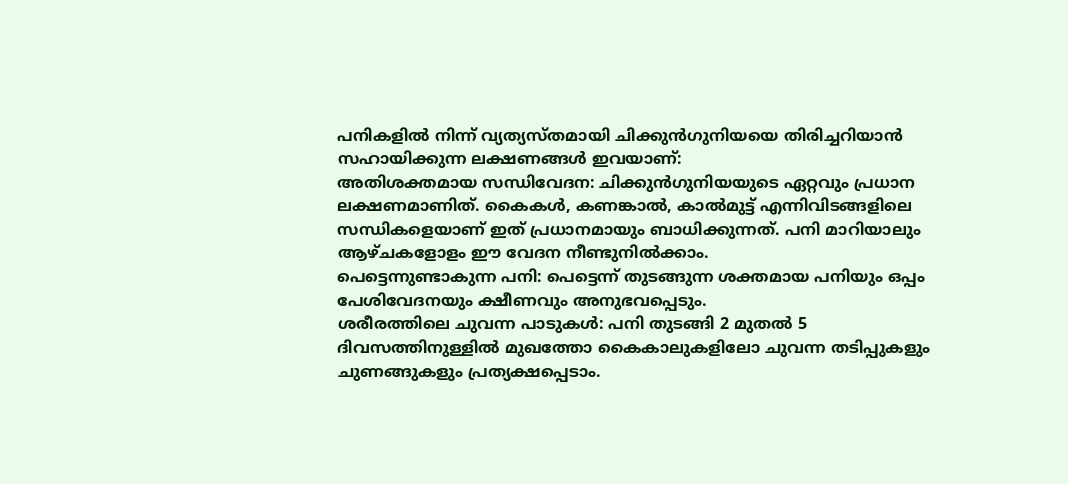പനികളിൽ നിന്ന് വ്യത്യസ്തമായി ചിക്കുൻഗുനിയയെ തിരിച്ചറിയാൻ സഹായിക്കുന്ന ലക്ഷണങ്ങൾ ഇവയാണ്:
അതിശക്തമായ സന്ധിവേദന: ചിക്കുൻഗുനിയയുടെ ഏറ്റവും പ്രധാന ലക്ഷണമാണിത്. കൈകൾ, കണങ്കാൽ, കാൽമുട്ട് എന്നിവിടങ്ങളിലെ സന്ധികളെയാണ് ഇത് പ്രധാനമായും ബാധിക്കുന്നത്. പനി മാറിയാലും ആഴ്ചകളോളം ഈ വേദന നീണ്ടുനിൽക്കാം.
പെട്ടെന്നുണ്ടാകുന്ന പനി: പെട്ടെന്ന് തുടങ്ങുന്ന ശക്തമായ പനിയും ഒപ്പം പേശിവേദനയും ക്ഷീണവും അനുഭവപ്പെടും.
ശരീരത്തിലെ ചുവന്ന പാടുകൾ: പനി തുടങ്ങി 2 മുതൽ 5 ദിവസത്തിനുള്ളിൽ മുഖത്തോ കൈകാലുകളിലോ ചുവന്ന തടിപ്പുകളും ചുണങ്ങുകളും പ്രത്യക്ഷപ്പെടാം.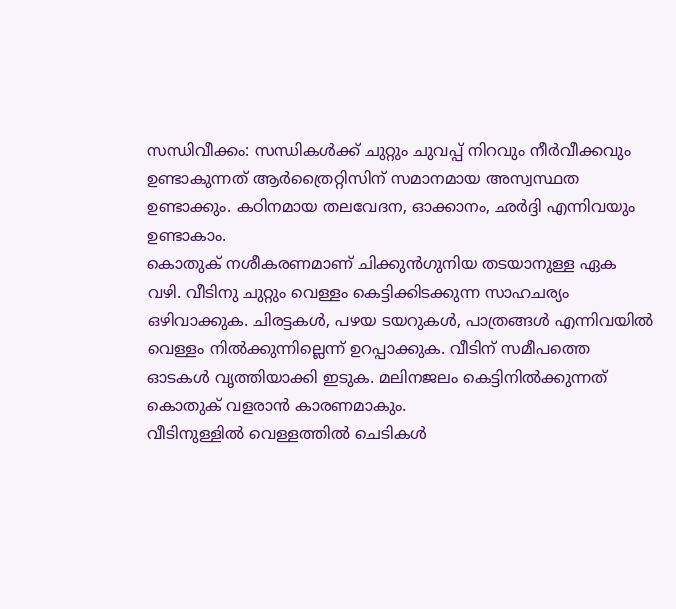സന്ധിവീക്കം: സന്ധികൾക്ക് ചുറ്റും ചുവപ്പ് നിറവും നീർവീക്കവും ഉണ്ടാകുന്നത് ആർത്രൈറ്റിസിന് സമാനമായ അസ്വസ്ഥത ഉണ്ടാക്കും. കഠിനമായ തലവേദന, ഓക്കാനം, ഛർദ്ദി എന്നിവയും ഉണ്ടാകാം.
കൊതുക് നശീകരണമാണ് ചിക്കുൻഗുനിയ തടയാനുള്ള ഏക വഴി. വീടിനു ചുറ്റും വെള്ളം കെട്ടിക്കിടക്കുന്ന സാഹചര്യം ഒഴിവാക്കുക. ചിരട്ടകൾ, പഴയ ടയറുകൾ, പാത്രങ്ങൾ എന്നിവയിൽ വെള്ളം നിൽക്കുന്നില്ലെന്ന് ഉറപ്പാക്കുക. വീടിന് സമീപത്തെ ഓടകൾ വൃത്തിയാക്കി ഇടുക. മലിനജലം കെട്ടിനിൽക്കുന്നത് കൊതുക് വളരാൻ കാരണമാകും.
വീടിനുള്ളിൽ വെള്ളത്തിൽ ചെടികൾ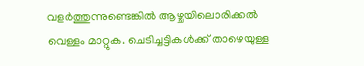വളർത്തുന്നുണ്ടെങ്കിൽ ആഴ്ചയിലൊരിക്കൽ വെള്ളം മാറ്റുക. ചെടിച്ചട്ടികൾക്ക് താഴെയുള്ള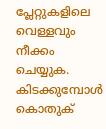പ്ലേറ്റുകളിലെ വെള്ളവും നീക്കം ചെയ്യുക. കിടക്കുമ്പോൾ കൊതുക്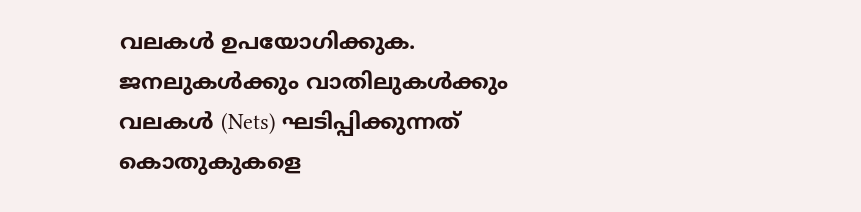വലകൾ ഉപയോഗിക്കുക. ജനലുകൾക്കും വാതിലുകൾക്കും വലകൾ (Nets) ഘടിപ്പിക്കുന്നത് കൊതുകുകളെ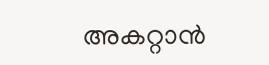അകറ്റാൻ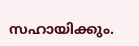സഹായിക്കും.